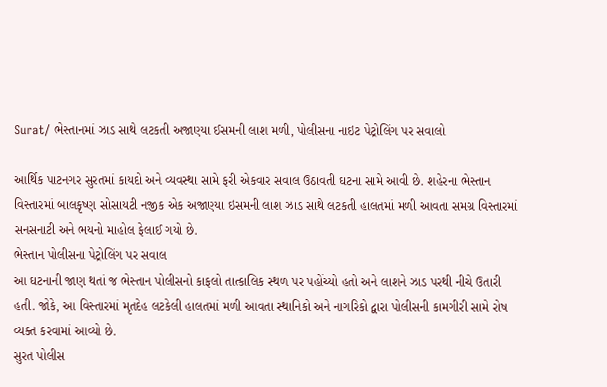Surat/ ભેસ્તાનમાં ઝાડ સાથે લટકતી અજાણ્યા ઈસમની લાશ મળી, પોલીસના નાઇટ પેટ્રોલિંગ પર સવાલો

આર્થિક પાટનગર સુરતમાં કાયદો અને વ્યવસ્થા સામે ફરી એકવાર સવાલ ઉઠાવતી ઘટના સામે આવી છે. શહેરના ભેસ્તાન વિસ્તારમાં બાલકૃષ્ણ સોસાયટી નજીક એક અજાણ્યા ઇસમની લાશ ઝાડ સાથે લટકતી હાલતમાં મળી આવતા સમગ્ર વિસ્તારમાં સનસનાટી અને ભયનો માહોલ ફેલાઈ ગયો છે.
ભેસ્તાન પોલીસના પેટ્રોલિંગ પર સવાલ
આ ઘટનાની જાણ થતાં જ ભેસ્તાન પોલીસનો કાફલો તાત્કાલિક સ્થળ પર પહોંચ્યો હતો અને લાશને ઝાડ પરથી નીચે ઉતારી હતી. જોકે, આ વિસ્તારમાં મૃતદેહ લટકેલી હાલતમાં મળી આવતા સ્થાનિકો અને નાગરિકો દ્વારા પોલીસની કામગીરી સામે રોષ વ્યક્ત કરવામાં આવ્યો છે.
સુરત પોલીસ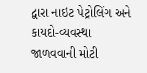દ્વારા નાઇટ પેટ્રોલિંગ અને કાયદો-વ્યવસ્થા જાળવવાની મોટી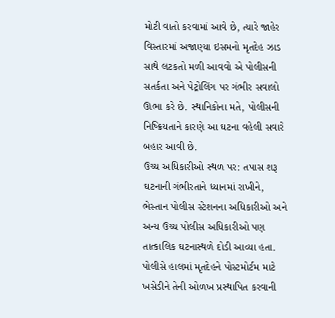મોટી વાતો કરવામાં આવે છે, ત્યારે જાહેર વિસ્તારમાં અજાણ્યા ઇસમનો મૃતદેહ ઝાડ સાથે લટકતો મળી આવવો એ પોલીસની સતર્કતા અને પેટ્રોલિંગ પર ગંભીર સવાલો ઊભા કરે છે. સ્થાનિકોના મતે, પોલીસની નિષ્ક્રિયતાને કારણે આ ઘટના વહેલી સવારે બહાર આવી છે.
ઉચ્ચ અધિકારીઓ સ્થળ પર: તપાસ શરૂ
ઘટનાની ગંભીરતાને ધ્યાનમાં રાખીને, ભેસ્તાન પોલીસ સ્ટેશનના અધિકારીઓ અને અન્ય ઉચ્ચ પોલીસ અધિકારીઓ પણ તાત્કાલિક ઘટનાસ્થળે દોડી આવ્યા હતા.
પોલીસે હાલમાં મૃતદેહને પોસ્ટમોર્ટમ માટે ખસેડીને તેની ઓળખ પ્રસ્થાપિત કરવાની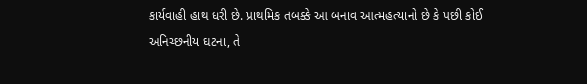કાર્યવાહી હાથ ધરી છે. પ્રાથમિક તબક્કે આ બનાવ આત્મહત્યાનો છે કે પછી કોઈ અનિચ્છનીય ઘટના, તે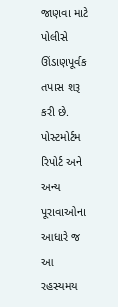જાણવા માટે પોલીસે ઊંડાણપૂર્વક તપાસ શરૂ કરી છે. પોસ્ટમોર્ટમ રિપોર્ટ અને અન્ય પૂરાવાઓના આધારે જ આ રહસ્યમય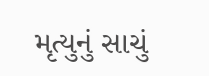મૃત્યુનું સાચું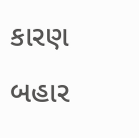કારણ બહાર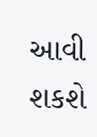આવી શકશે